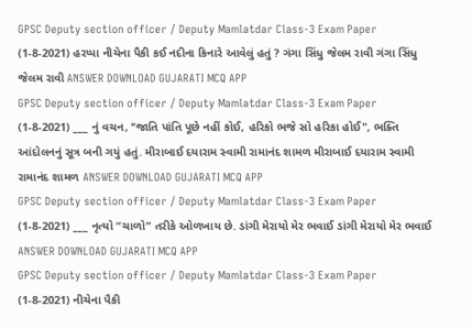GPSC Deputy section officer / Deputy Mamlatdar Class-3 Exam Paper (1-8-2021) હરપ્પા નીચેના પૈકી કઈ નદીના કિનારે આવેલું હતું ? ગંગા સિંધુ જેલમ રાવી ગંગા સિંધુ જેલમ રાવી ANSWER DOWNLOAD GUJARATI MCQ APP
GPSC Deputy section officer / Deputy Mamlatdar Class-3 Exam Paper (1-8-2021) ___ નું વચન, ‘‘જાતિ પાંતિ પૂછે નહીં કોઈ, હરિકો ભજે સો હરિકા હોઈ", ભક્તિ આંદોલનનું સૂત્ર બની ગયું હતું. મીરાબાઈ દયારામ સ્વામી રામાનંદ શામળ મીરાબાઈ દયારામ સ્વામી રામાનંદ શામળ ANSWER DOWNLOAD GUJARATI MCQ APP
GPSC Deputy section officer / Deputy Mamlatdar Class-3 Exam Paper (1-8-2021) ___ નૃત્યો “ચાળો” તરીકે ઓળખાય છે. ડાંગી મેરાયો મેર ભવાઈ ડાંગી મેરાયો મેર ભવાઈ ANSWER DOWNLOAD GUJARATI MCQ APP
GPSC Deputy section officer / Deputy Mamlatdar Class-3 Exam Paper (1-8-2021) નીચેના પૈકી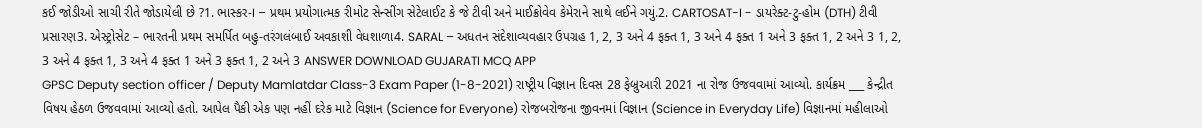કઈ જોડીઓ સાચી રીતે જોડાયેલી છે ?1. ભાસ્કર-I – પ્રથમ પ્રયોગાત્મક રીમોટ સેન્સીંગ સેટેલાઈટ કે જે ટીવી અને માઈક્રોવેવ કેમેરાને સાથે લઈને ગયું.2. CARTOSAT-I - ડાયરેક્ટ-ટુ-હોમ (DTH) ટીવી પ્રસારણ3. એસ્ટ્રોસેટ – ભારતની પ્રથમ સમર્પિત બહુ-તરંગલંબાઈ અવકાશી વેધશાળા4. SARAL – અધતન સંદેશાવ્યવહાર ઉપગ્રહ 1, 2, 3 અને 4 ફક્ત 1, 3 અને 4 ફક્ત 1 અને 3 ફક્ત 1, 2 અને 3 1, 2, 3 અને 4 ફક્ત 1, 3 અને 4 ફક્ત 1 અને 3 ફક્ત 1, 2 અને 3 ANSWER DOWNLOAD GUJARATI MCQ APP
GPSC Deputy section officer / Deputy Mamlatdar Class-3 Exam Paper (1-8-2021) રાષ્ટ્રીય વિજ્ઞાન દિવસ 28 ફેબ્રુઆરી 2021 ના રોજ ઉજવવામાં આવ્યો. કાર્યક્રમ ___ કેન્દ્રીત વિષય હેઠળ ઉજવવામાં આવ્યો હતો. આપેલ પૈકી એક પણ નહીં દરેક માટે વિજ્ઞાન (Science for Everyone) રોજબરોજના જીવનમાં વિજ્ઞાન (Science in Everyday Life) વિજ્ઞાનમાં મહીલાઓ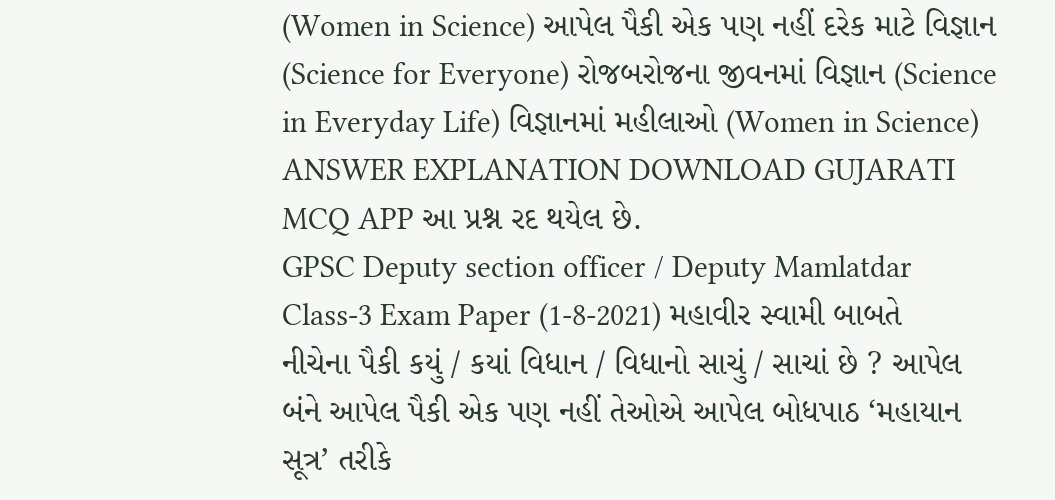(Women in Science) આપેલ પૈકી એક પણ નહીં દરેક માટે વિજ્ઞાન (Science for Everyone) રોજબરોજના જીવનમાં વિજ્ઞાન (Science in Everyday Life) વિજ્ઞાનમાં મહીલાઓ (Women in Science) ANSWER EXPLANATION DOWNLOAD GUJARATI MCQ APP આ પ્રશ્ન રદ થયેલ છે.
GPSC Deputy section officer / Deputy Mamlatdar Class-3 Exam Paper (1-8-2021) મહાવીર સ્વામી બાબતે નીચેના પૈકી કયું / કયાં વિધાન / વિધાનો સાચું / સાચાં છે ? આપેલ બંને આપેલ પૈકી એક પણ નહીં તેઓએ આપેલ બોધપાઠ ‘મહાયાન સૂત્ર’ તરીકે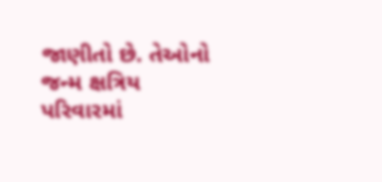જાણીતો છે. તેઓનો જન્મ ક્ષત્રિય પરિવારમાં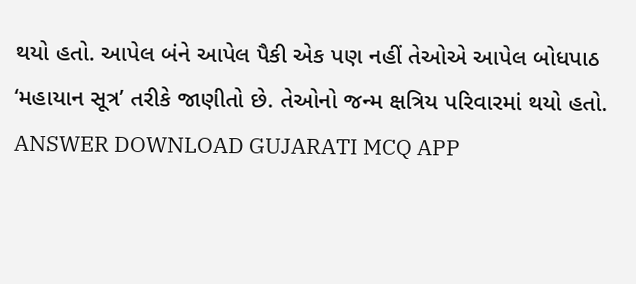થયો હતો. આપેલ બંને આપેલ પૈકી એક પણ નહીં તેઓએ આપેલ બોધપાઠ ‘મહાયાન સૂત્ર’ તરીકે જાણીતો છે. તેઓનો જન્મ ક્ષત્રિય પરિવારમાં થયો હતો. ANSWER DOWNLOAD GUJARATI MCQ APP